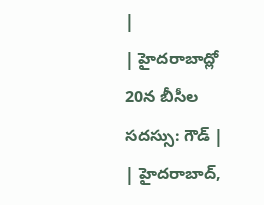|
| హైదరాబాద్లో 20న బీసీల సదస్సు: గౌడ్ |
| హైదరాబాద్,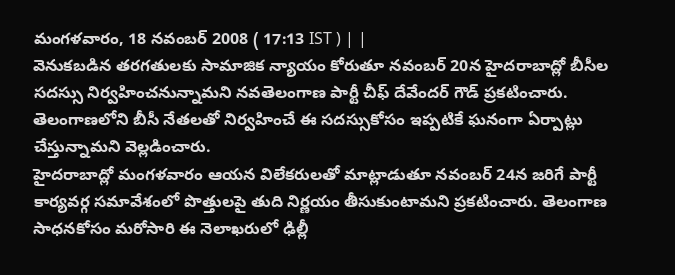మంగళవారం, 18 నవంబర్ 2008 ( 17:13 IST ) | |
వెనుకబడిన తరగతులకు సామాజిక న్యాయం కోరుతూ నవంబర్ 20న హైదరాబాద్లో బీసీల సదస్సు నిర్వహించనున్నామని నవతెలంగాణ పార్టీ చీఫ్ దేవేందర్ గౌడ్ ప్రకటించారు. తెలంగాణలోని బీసీ నేతలతో నిర్వహించే ఈ సదస్సుకోసం ఇప్పటికే ఘనంగా ఏర్పాట్లు చేస్తున్నామని వెల్లడించారు.
హైదరాబాద్లో మంగళవారం ఆయన విలేకరులతో మాట్లాడుతూ నవంబర్ 24న జరిగే పార్టీ కార్యవర్గ సమావేశంలో పొత్తులపై తుది నిర్ణయం తీసుకుంటామని ప్రకటించారు. తెలంగాణ సాధనకోసం మరోసారి ఈ నెలాఖరులో ఢిల్లీ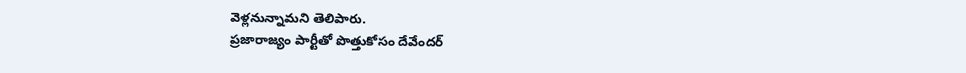వెళ్లనున్నామని తెలిపారు.
ప్రజారాజ్యం పార్టీతో పొత్తుకోసం దేవేందర్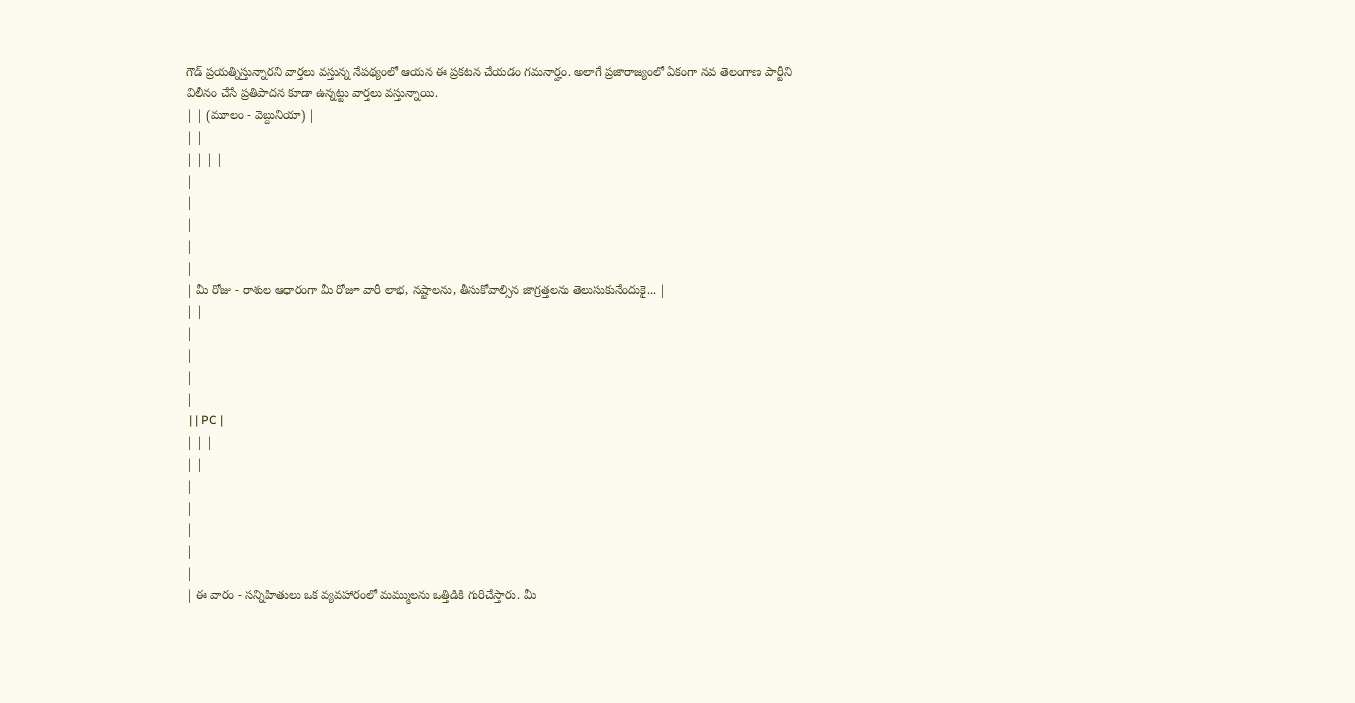గౌడ్ ప్రయత్నిస్తున్నారని వార్తలు వస్తున్న నేపథ్యంలో ఆయన ఈ ప్రకటన చేయడం గమనార్హం. అలాగే ప్రజారాజ్యంలో ఏకంగా నవ తెలంగాణ పార్టీని విలీనం చేసే ప్రతిపాదన కూడా ఉన్నట్టు వార్తలు వస్తున్నాయి.
| | (మూలం - వెబ్దునియా) |
| |
| | | |
|
|
|
|
|
| మీ రోజు - రాశుల ఆధారంగా మీ రోజూ వారీ లాభ, నష్టాలను, తీసుకోవాల్సిన జాగ్రత్తలను తెలుసుకునేందుకై... |
| |
|
|
|
|
 | | PC |
| | |
| |
|
|
|
|
|
| ఈ వారం - సన్నిహితులు ఒక వ్యవహారంలో మమ్ములను ఒత్తిడికి గురిచేస్తారు. మీ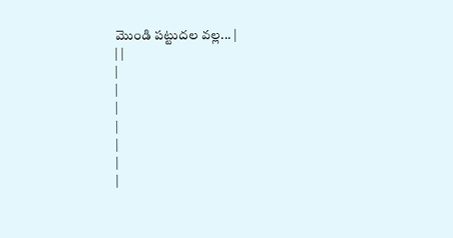మొండి పట్టుదల వల్ల... |
| |
|
|
|
|
|
|
|